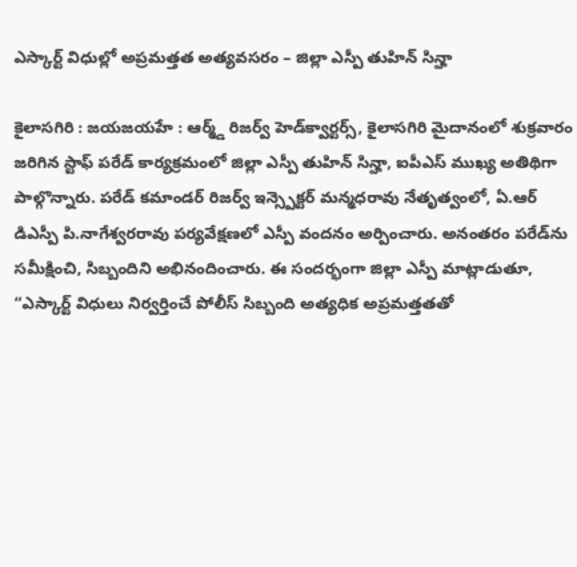ఎస్కార్ట్ విధుల్లో అప్రమత్తత అత్యవసరం – జిల్లా ఎస్పీ తుహిన్ సిన్హా

కైలాసగిరి : జయజయహే : ఆర్మ్డ్ రిజర్వ్ హెడ్‌క్వార్టర్స్, కైలాసగిరి మైదానంలో శుక్రవారం జరిగిన స్టాఫ్ పరేడ్ కార్యక్రమంలో జిల్లా ఎస్పీ తుహిన్ సిన్హా, ఐపీఎస్ ముఖ్య అతిథిగా పాల్గొన్నారు. పరేడ్ కమాండర్ రిజర్వ్ ఇన్స్పెక్టర్ మన్మధరావు నేతృత్వంలో, ఏ.ఆర్ డిఎస్పీ పి.నాగేశ్వరరావు పర్యవేక్షణలో ఎస్పీ వందనం అర్పించారు. అనంతరం పరేడ్‌ను సమీక్షించి, సిబ్బందిని అభినందించారు. ఈ సందర్భంగా జిల్లా ఎస్పీ మాట్లాడుతూ, “ఎస్కార్ట్ విధులు నిర్వర్తించే పోలీస్ సిబ్బంది అత్యధిక అప్రమత్తతతో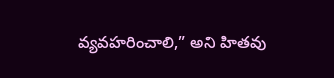వ్యవహరించాలి,” అని హితవు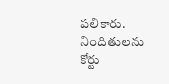పలికారు. నిందితులను కోర్టు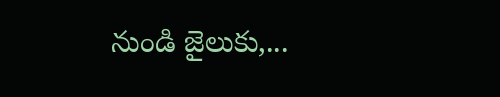నుండి జైలుకు,...